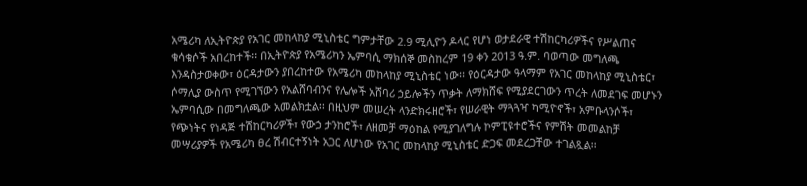አሜሪካ ለኢትዮጵያ የአገር መከላከያ ሚኒስቴር ግምታቸው 2.9 ሚሊዮን ዶላር የሆነ ወታደራዊ ተሽከርካሪዎችና የሥልጠና ቁሳቁሶች አበረከተች፡፡ በኢትዮጵያ የአሜሪካን ኤምባሲ ማክሰኞ መስከረም 19 ቀን 2013 ዓ.ም. ባወጣው መግለጫ እንዳስታወቀው፣ ዕርዳታውን ያበረከተው የአሜሪካ መከላከያ ሚኒስቴር ነው፡፡ የዕርዳታው ዓላማም የአገር መከላከያ ሚኒስቴር፣ ሶማሊያ ውስጥ የሚገኘውን የአልሸባብንና የሌሎች አሸባሪ ኃይሎችን ጥቃት ለማክሸፍ የሚያደርገውን ጥረት ለመደገፍ መሆኑን ኤምባሲው በመግለጫው አመልክቷል፡፡ በዚህም መሠረት ላንድክሩዘሮች፣ የሠራዊት ማጓጓዣ ካሚዮኖች፣ አምቡላንሶች፣ የጭነትና የነዳጅ ተሽከርካሪዎች፣ የውኃ ታንከሮች፣ ለዘመቻ ማዕከል የሚያገለግሉ ኮምፒዩተሮችና የምሽት መመልከቻ መሣሪያዎች የአሜሪካ ፀረ ሽብርተኝነት አጋር ለሆነው የአገር መከላከያ ሚኒስቴር ድጋፍ መደረጋቸው ተገልጿል፡፡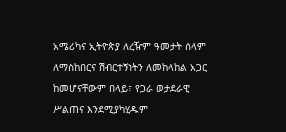አሜሪካና ኢትዮጵያ ለረዥም ዓመታት ሰላም ለማስከበርና ሽብርተኝነትን ለመከላከል አጋር ከመሆናቸውም በላይ፣ የጋራ ወታደራዊ ሥልጠና እንደሚያካሂዱም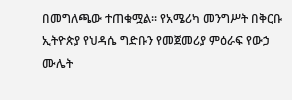በመግለጫው ተጠቁሟል፡፡ የአሜሪካ መንግሥት በቅርቡ ኢትዮጵያ የህዳሴ ግድቡን የመጀመሪያ ምዕራፍ የውኃ ሙሌት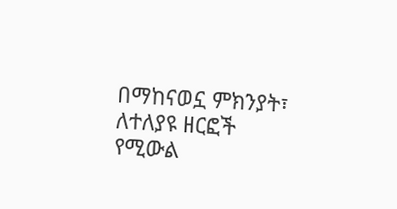በማከናወኗ ምክንያት፣ ለተለያዩ ዘርፎች የሚውል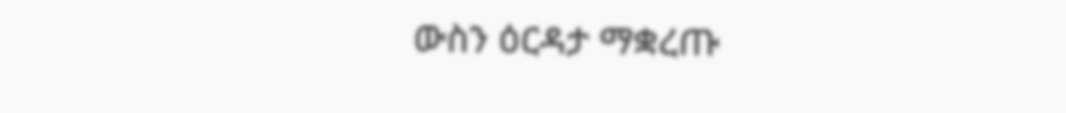ውስን ዕርዳታ ማቋረጡ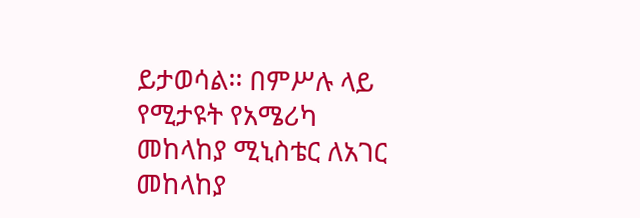ይታወሳል፡፡ በምሥሉ ላይ የሚታዩት የአሜሪካ መከላከያ ሚኒስቴር ለአገር መከላከያ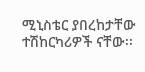ሚኒስቴር ያበረከታቸው ተሽከርካሪዎች ናቸው፡፡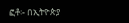ፎቶ፡- በኢትዮጵያ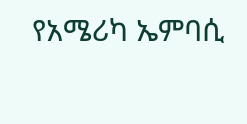የአሜሪካ ኤምባሲ